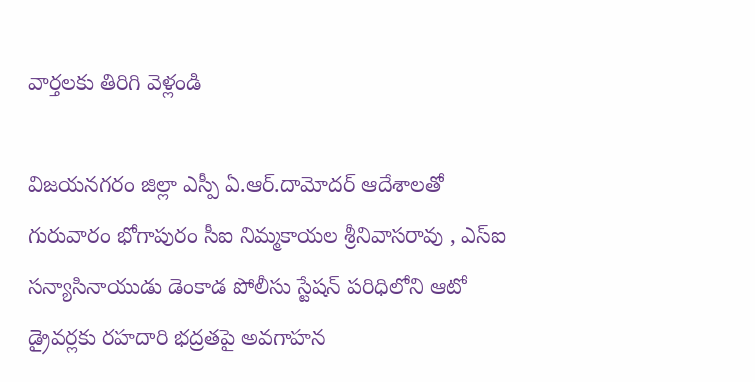వార్తలకు తిరిగి వెళ్లండి

విజయనగరం జిల్లా ఎస్పీ ఏ.ఆర్.దామోదర్ ఆదేశాలతో గురువారం భోగాపురం సీఐ నిమ్మకాయల శ్రీనివాసరావు , ఎస్ఐ సన్యాసినాయుడు డెంకాడ పోలీసు స్టేషన్ పరిధిలోని ఆటో డ్రైవర్లకు రహదారి భద్రతపై అవగాహన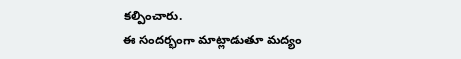కల్పించారు.
ఈ సందర్భంగా మాట్లాడుతూ మద్యం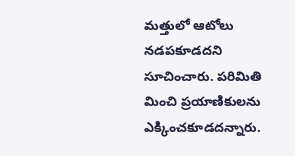మత్తులో ఆటోలు నడపకూడదని సూచించారు. పరిమితి మించి ప్రయాణికులను ఎక్కించకూడదన్నారు.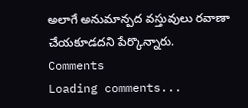అలాగే అనుమాన్పద వస్తువులు రవాణా చేయకూడదని పేర్కొన్నారు.
Comments
Loading comments...